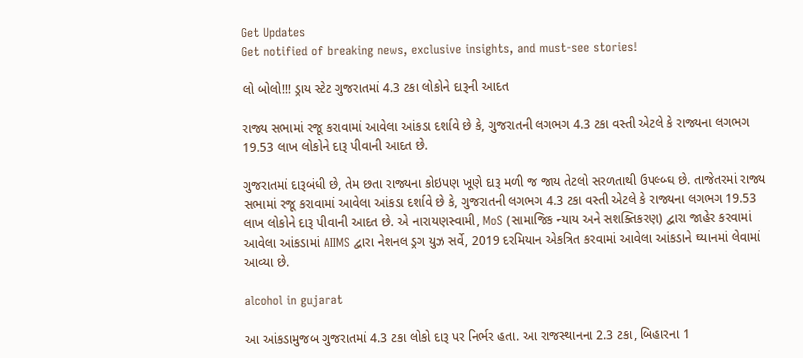Get Updates
Get notified of breaking news, exclusive insights, and must-see stories!

લો બોલો!!! ડ્રાય સ્ટેટ ગુજરાતમાં 4.3 ટકા લોકોને દારૂની આદત

રાજ્ય સભામાં રજૂ કરાવામાં આવેલા આંકડા દર્શાવે છે કે, ગુજરાતની લગભગ 4.3 ટકા વસ્તી એટલે કે રાજ્યના લગભગ 19.53 લાખ લોકોને દારૂ પીવાની આદત છે.

ગુજરાતમાં દારૂબંધી છે, તેમ છતા રાજ્યના કોઇપણ ખૂણે દારૂ મળી જ જાય તેટલો સરળતાથી ઉપલ્બ્ઘ છે. તાજેતરમાં રાજ્ય સભામાં રજૂ કરાવામાં આવેલા આંકડા દર્શાવે છે કે, ગુજરાતની લગભગ 4.3 ટકા વસ્તી એટલે કે રાજ્યના લગભગ 19.53 લાખ લોકોને દારૂ પીવાની આદત છે. એ નારાયણસ્વામી, MoS (સામાજિક ન્યાય અને સશક્તિકરણ) દ્વારા જાહેર કરવામાં આવેલા આંકડામાં AIIMS દ્વારા નેશનલ ડ્રગ યુઝ સર્વે, 2019 દરમિયાન એકત્રિત કરવામાં આવેલા આંકડાને ઘ્યાનમાં લેવામાં આવ્યા છે.

alcohol in gujarat

આ આંકડામુજબ ગુજરાતમાં 4.3 ટકા લોકો દારૂ પર નિર્ભર હતા. આ રાજસ્થાનના 2.3 ટકા, બિહારના 1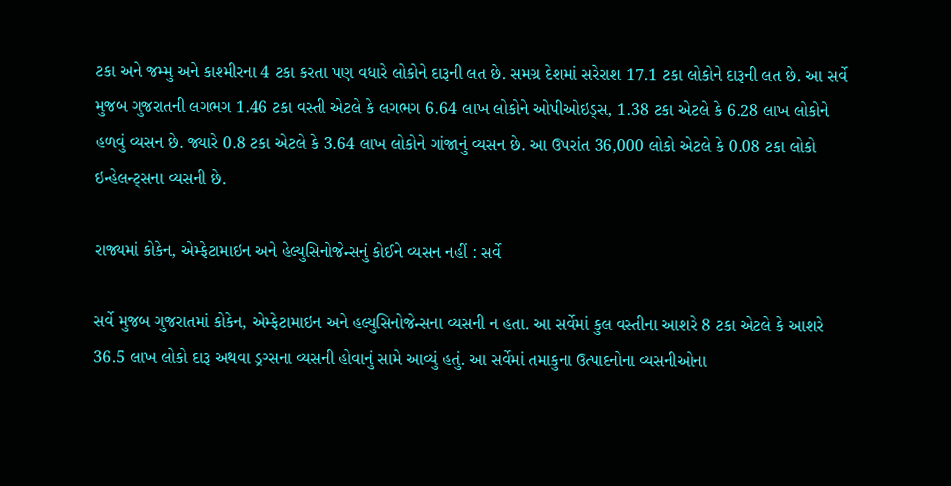ટકા અને જમ્મુ અને કાશ્મીરના 4 ટકા કરતા પણ વધારે લોકોને દારૂની લત છે. સમગ્ર દેશમાં સરેરાશ 17.1 ટકા લોકોને દારૂની લત છે. આ સર્વે મુજબ ગુજરાતની લગભગ 1.46 ટકા વસ્તી એટલે કે લગભગ 6.64 લાખ લોકોને ઓપીઓઇડ્સ, 1.38 ટકા એટલે કે 6.28 લાખ લોકોને હળવું વ્યસન છે. જ્યારે 0.8 ટકા એટલે કે 3.64 લાખ લોકોને ગાંજાનું વ્યસન છે. આ ઉપરાંત 36,000 લોકો એટલે કે 0.08 ટકા લોકો ઇન્હેલન્ટ્સના વ્યસની છે.

રાજ્યમાં કોકેન, એમ્ફેટામાઇન અને હેલ્યુસિનોજેન્સનું કોઈને વ્યસન નહીં : સર્વે

સર્વે મુજબ ગુજરાતમાં કોકેન, એમ્ફેટામાઇન અને હલ્યુસિનોજેન્સના વ્યસની ન હતા. આ સર્વેમાં કુલ વસ્તીના આશરે 8 ટકા એટલે કે આશરે 36.5 લાખ લોકો દારૂ અથવા ડ્રગ્સના વ્યસની હોવાનું સામે આવ્યું હતું. આ સર્વેમાં તમાકુના ઉત્પાદનોના વ્યસનીઓના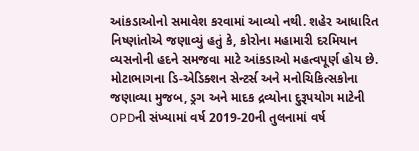આંકડાઓનો સમાવેશ કરવામાં આવ્યો નથી. શહેર આધારિત નિષ્ણાંતોએ જણાવ્યું હતું કે, કોરોના મહામારી દરમિયાન વ્યસનોની હદને સમજવા માટે આંકડાઓ મહત્વપૂર્ણ હોય છે. મોટાભાગના ડિ-એડિક્શન સેન્ટર્સ અને મનોચિકિત્સકોના જણાવ્યા મુજબ, ડ્રગ અને માદક દ્રવ્યોના દુરૂપયોગ માટેની OPDની સંખ્યામાં વર્ષ 2019-20ની તુલનામાં વર્ષ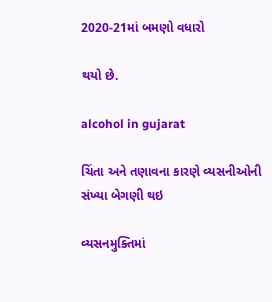2020-21માં બમણો વધારો

થયો છે.

alcohol in gujarat

ચિંતા અને તણાવના કારણે વ્યસનીઓની સંખ્યા બેગણી થઇ

વ્યસનમુક્તિમાં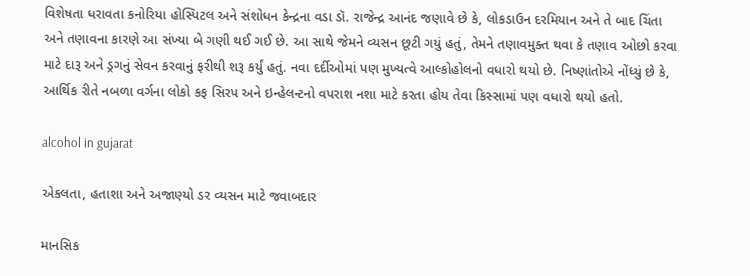વિશેષતા ધરાવતા કનોરિયા હોસ્પિટલ અને સંશોધન કેન્દ્રના વડા ડૉ. રાજેન્દ્ર આનંદ જણાવે છે કે, લોકડાઉન દરમિયાન અને તે બાદ ચિંતા અને તણાવના કારણે આ સંખ્યા બે ગણી થઈ ગઈ છે. આ સાથે જેમને વ્યસન છૂટી ગયું હતું, તેમને તણાવમુક્ત થવા કે તણાવ ઓછો કરવા માટે દારૂ અને ડ્રગનું સેવન કરવાનું ફરીથી શરૂ કર્યું હતું. નવા દર્દીઓમાં પણ મુખ્યત્વે આલ્કોહોલનો વધારો થયો છે. નિષ્ણાંતોએ નોંધ્યું છે કે, આર્થિક રીતે નબળા વર્ગના લોકો કફ સિરપ અને ઇન્હેલન્ટનો વપરાશ નશા માટે કરતા હોય તેવા કિસ્સામાં પણ વધારો થયો હતો.

alcohol in gujarat

એકલતા, હતાશા અને અજાણ્યો ડર વ્યસન માટે જવાબદાર

માનસિક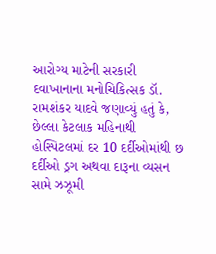આરોગ્ય માટેની સરકારી દવાખાનાના મનોચિકિત્સક ડૉ. રામશંકર યાદવે જણાવ્યું હતું કે, છેલ્લા કેટલાક મહિનાથી હોસ્પિટલમાં દર 10 દર્દીઓમાંથી છ દર્દીઓ ડ્રગ અથવા દારૂના વ્યસન સામે ઝઝૂમી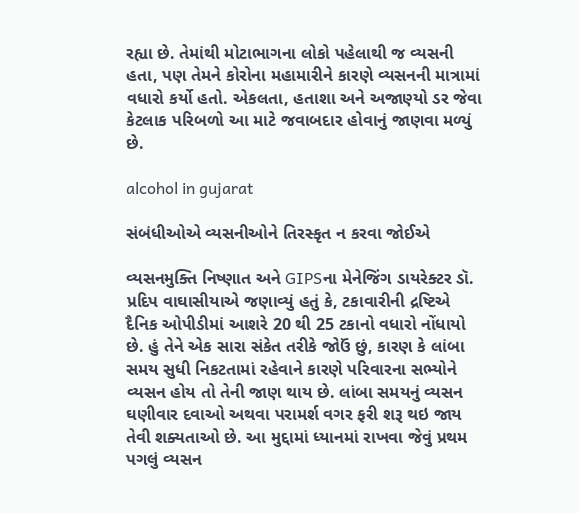રહ્યા છે. તેમાંથી મોટાભાગના લોકો પહેલાથી જ વ્યસની હતા, પણ તેમને કોરોના મહામારીને કારણે વ્યસનની માત્રામાં વધારો કર્યો હતો. એકલતા, હતાશા અને અજાણ્યો ડર જેવા કેટલાક પરિબળો આ માટે જવાબદાર હોવાનું જાણવા મળ્યું છે.

alcohol in gujarat

સંબંધીઓએ વ્યસનીઓને તિરસ્કૃત ન કરવા જોઈએ

વ્યસનમુક્તિ નિષ્ણાત અને GIPSના મેનેજિંગ ડાયરેક્ટર ડૉ. પ્રદિપ વાઘાસીયાએ જણાવ્યું હતું કે, ટકાવારીની દ્રષ્ટિએ દૈનિક ઓપીડીમાં આશરે 20 થી 25 ટકાનો વધારો નોંધાયો છે. હું તેને એક સારા સંકેત તરીકે જોઉં છું, કારણ કે લાંબા સમય સુધી નિકટતામાં રહેવાને કારણે પરિવારના સભ્યોને વ્યસન હોય તો તેની જાણ થાય છે. લાંબા સમયનું વ્યસન ઘણીવાર દવાઓ અથવા પરામર્શ વગર ફરી શરૂ થઇ જાય તેવી શક્યતાઓ છે. આ મુદ્દામાં ધ્યાનમાં રાખવા જેવું પ્રથમ પગલું વ્યસન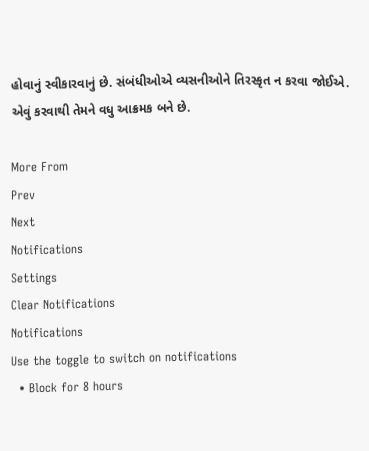હોવાનું સ્વીકારવાનું છે. સંબંધીઓએ વ્યસનીઓને તિરસ્કૃત ન કરવા જોઈએ. એવું કરવાથી તેમને વધુ આક્રમક બને છે.

More From
Prev
Next
Notifications
Settings
Clear Notifications
Notifications
Use the toggle to switch on notifications
  • Block for 8 hours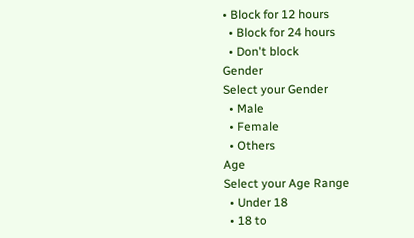• Block for 12 hours
  • Block for 24 hours
  • Don't block
Gender
Select your Gender
  • Male
  • Female
  • Others
Age
Select your Age Range
  • Under 18
  • 18 to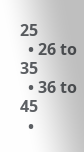25
  • 26 to 35
  • 36 to 45
  •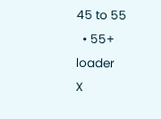45 to 55
  • 55+
loader
X